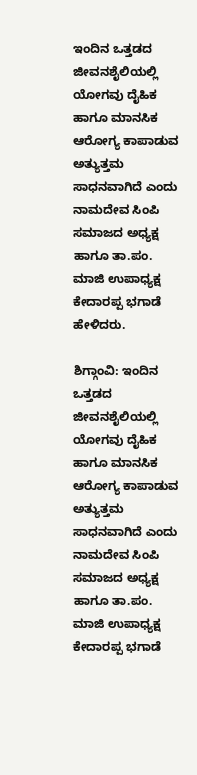ಇಂದಿನ ಒತ್ತಡದ ಜೀವನಶೈಲಿಯಲ್ಲಿ ಯೋಗವು ದೈಹಿಕ ಹಾಗೂ ಮಾನಸಿಕ ಆರೋಗ್ಯ ಕಾಪಾಡುವ ಅತ್ಯುತ್ತಮ ಸಾಧನವಾಗಿದೆ ಎಂದು ನಾಮದೇವ ಸಿಂಪಿ ಸಮಾಜದ ಅಧ್ಯಕ್ಷ ಹಾಗೂ ತಾ.ಪಂ. ಮಾಜಿ ಉಪಾಧ್ಯಕ್ಷ ಕೇದಾರಪ್ಪ ಭಗಾಡೆ ಹೇಳಿದರು.

ಶಿಗ್ಗಾಂವಿ: ಇಂದಿನ ಒತ್ತಡದ ಜೀವನಶೈಲಿಯಲ್ಲಿ ಯೋಗವು ದೈಹಿಕ ಹಾಗೂ ಮಾನಸಿಕ ಆರೋಗ್ಯ ಕಾಪಾಡುವ ಅತ್ಯುತ್ತಮ ಸಾಧನವಾಗಿದೆ ಎಂದು ನಾಮದೇವ ಸಿಂಪಿ ಸಮಾಜದ ಅಧ್ಯಕ್ಷ ಹಾಗೂ ತಾ.ಪಂ. ಮಾಜಿ ಉಪಾಧ್ಯಕ್ಷ ಕೇದಾರಪ್ಪ ಭಗಾಡೆ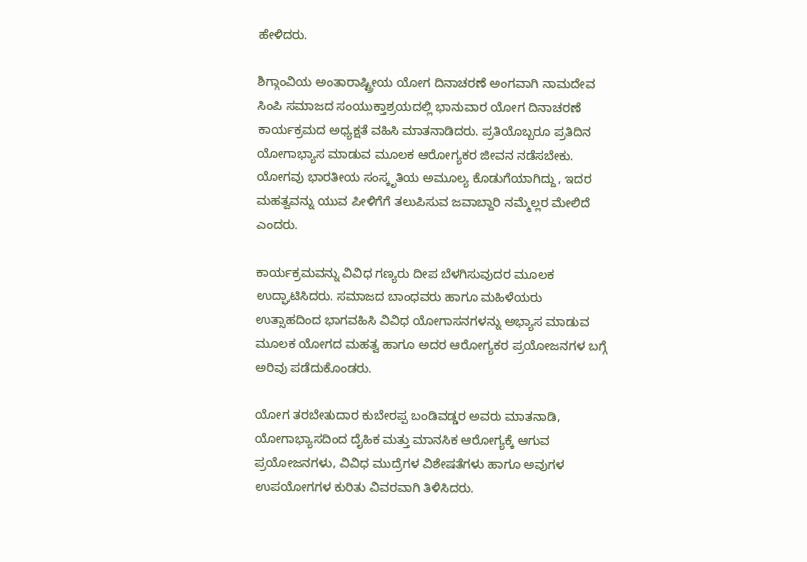ಹೇಳಿದರು.

ಶಿಗ್ಗಾಂವಿಯ ಅಂತಾರಾಷ್ಟ್ರೀಯ ಯೋಗ ದಿನಾಚರಣೆ ಅಂಗವಾಗಿ ನಾಮದೇವ ಸಿಂಪಿ ಸಮಾಜದ ಸಂಯುಕ್ತಾಶ್ರಯದಲ್ಲಿ ಭಾನುವಾರ ಯೋಗ ದಿನಾಚರಣೆ ಕಾರ್ಯಕ್ರಮದ ಅಧ್ಯಕ್ಷತೆ ವಹಿಸಿ ಮಾತನಾಡಿದರು. ಪ್ರತಿಯೊಬ್ಬರೂ ಪ್ರತಿದಿನ ಯೋಗಾಭ್ಯಾಸ ಮಾಡುವ ಮೂಲಕ ಆರೋಗ್ಯಕರ ಜೀವನ ನಡೆಸಬೇಕು. ಯೋಗವು ಭಾರತೀಯ ಸಂಸ್ಕೃತಿಯ ಅಮೂಲ್ಯ ಕೊಡುಗೆಯಾಗಿದ್ದು, ಇದರ ಮಹತ್ವವನ್ನು ಯುವ ಪೀಳಿಗೆಗೆ ತಲುಪಿಸುವ ಜವಾಬ್ದಾರಿ ನಮ್ಮೆಲ್ಲರ ಮೇಲಿದೆ ಎಂದರು.

ಕಾರ್ಯಕ್ರಮವನ್ನು ವಿವಿಧ ಗಣ್ಯರು ದೀಪ ಬೆಳಗಿಸುವುದರ ಮೂಲಕ ಉದ್ಘಾಟಿಸಿದರು. ಸಮಾಜದ ಬಾಂಧವರು ಹಾಗೂ ಮಹಿಳೆಯರು ಉತ್ಸಾಹದಿಂದ ಭಾಗವಹಿಸಿ ವಿವಿಧ ಯೋಗಾಸನಗಳನ್ನು ಅಭ್ಯಾಸ ಮಾಡುವ ಮೂಲಕ ಯೋಗದ ಮಹತ್ವ ಹಾಗೂ ಅದರ ಆರೋಗ್ಯಕರ ಪ್ರಯೋಜನಗಳ ಬಗ್ಗೆ ಅರಿವು ಪಡೆದುಕೊಂಡರು.

ಯೋಗ ತರಬೇತುದಾರ ಕುಬೇರಪ್ಪ ಬಂಡಿವಡ್ಡರ ಅವರು ಮಾತನಾಡಿ, ಯೋಗಾಭ್ಯಾಸದಿಂದ ದೈಹಿಕ ಮತ್ತು ಮಾನಸಿಕ ಆರೋಗ್ಯಕ್ಕೆ ಆಗುವ ಪ್ರಯೋಜನಗಳು, ವಿವಿಧ ಮುದ್ರೆಗಳ ವಿಶೇಷತೆಗಳು ಹಾಗೂ ಅವುಗಳ ಉಪಯೋಗಗಳ ಕುರಿತು ವಿವರವಾಗಿ ತಿಳಿಸಿದರು.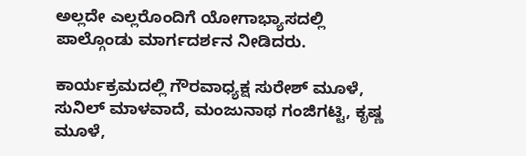ಅಲ್ಲದೇ ಎಲ್ಲರೊಂದಿಗೆ ಯೋಗಾಭ್ಯಾಸದಲ್ಲಿ ಪಾಲ್ಗೊಂಡು ಮಾರ್ಗದರ್ಶನ ನೀಡಿದರು.

ಕಾರ್ಯಕ್ರಮದಲ್ಲಿ ಗೌರವಾಧ್ಯಕ್ಷ ಸುರೇಶ್ ಮೂಳೆ, ಸುನಿಲ್ ಮಾಳವಾದೆ, ಮಂಜುನಾಥ ಗಂಜಿಗಟ್ಟಿ, ಕೃಷ್ಣ ಮೂಳೆ,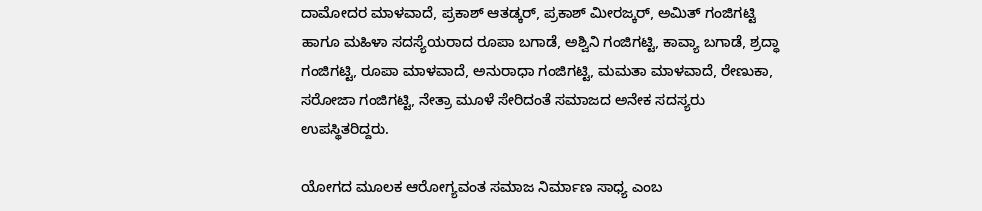ದಾಮೋದರ ಮಾಳವಾದೆ, ಪ್ರಕಾಶ್ ಆತಡ್ಕರ್, ಪ್ರಕಾಶ್ ಮೀರಜ್ಕರ್, ಅಮಿತ್ ಗಂಜಿಗಟ್ಟಿ ಹಾಗೂ ಮಹಿಳಾ ಸದಸ್ಯೆಯರಾದ ರೂಪಾ ಬಗಾಡೆ, ಅಶ್ವಿನಿ ಗಂಜಿಗಟ್ಟಿ, ಕಾವ್ಯಾ ಬಗಾಡೆ, ಶ್ರದ್ಧಾ ಗಂಜಿಗಟ್ಟಿ, ರೂಪಾ ಮಾಳವಾದೆ, ಅನುರಾಧಾ ಗಂಜಿಗಟ್ಟಿ, ಮಮತಾ ಮಾಳವಾದೆ, ರೇಣುಕಾ, ಸರೋಜಾ ಗಂಜಿಗಟ್ಟಿ, ನೇತ್ರಾ ಮೂಳೆ ಸೇರಿದಂತೆ ಸಮಾಜದ ಅನೇಕ ಸದಸ್ಯರು ಉಪಸ್ಥಿತರಿದ್ದರು.

ಯೋಗದ ಮೂಲಕ ಆರೋಗ್ಯವಂತ ಸಮಾಜ ನಿರ್ಮಾಣ ಸಾಧ್ಯ ಎಂಬ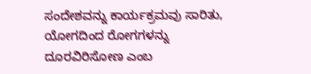ಸಂದೇಶವನ್ನು ಕಾರ್ಯಕ್ರಮವು ಸಾರಿತು, ಯೋಗದಿಂದ ರೋಗಗಳನ್ನು ದೂರವಿರಿಸೋಣ ಎಂಬ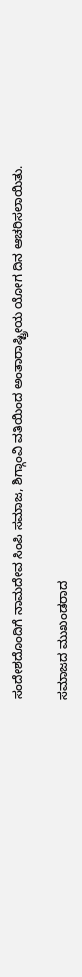ಸಂದೇಶದೊಂದಿಗೆ ನಾಮದೇವ ಸಿಂಪಿ ಸಮಾಜ, ಶಿಗ್ಗಾಂವಿ ವತಿಯಿಂದ ಅಂತಾರಾಷ್ಟ್ರೀಯ ಯೋಗ ದಿನ ಆಚರಿಸಲಾಯಿತು.

ಸಮಾಜದ ಮುಖಂಡರಾದ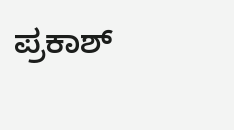ಪ್ರಕಾಶ್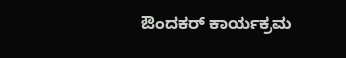ಔಂದಕರ್ ಕಾರ್ಯಕ್ರಮ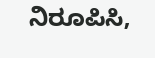ನಿರೂಪಿಸಿ,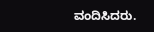ವಂದಿಸಿದರು.